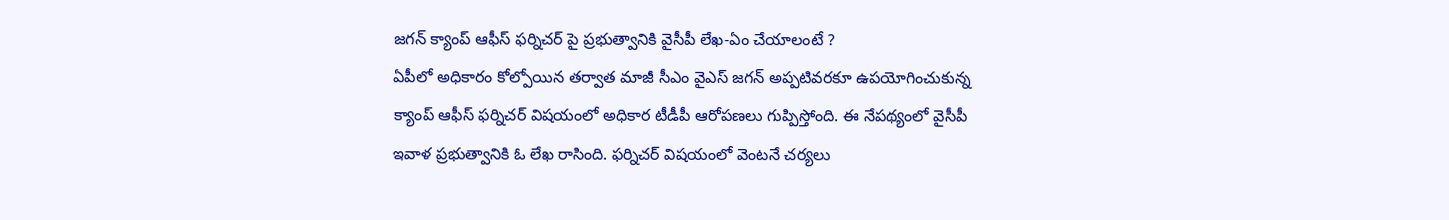జగన్ క్యాంప్ ఆఫీస్ ఫర్నిచర్ పై ప్రభుత్వానికి వైసీపీ లేఖ-ఏం చేయాలంటే ?
ఏపీలో అధికారం కోల్పోయిన తర్వాత మాజీ సీఎం వైఎస్ జగన్ అప్పటివరకూ ఉపయోగించుకున్న క్యాంప్ ఆఫీస్ ఫర్నిచర్ విషయంలో అధికార టీడీపీ ఆరోపణలు గుప్పిస్తోంది. ఈ నేపథ్యంలో వైసీపీ ఇవాళ ప్రభుత్వానికి ఓ లేఖ రాసింది. ఫర్నిచర్ విషయంలో వెంటనే చర్యలు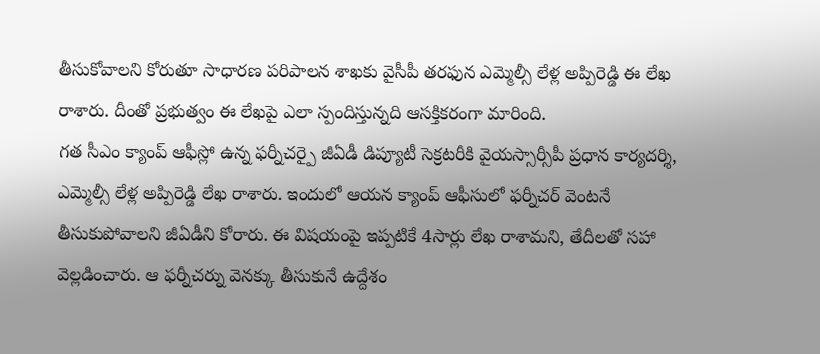తీసుకోవాలని కోరుతూ సాధారణ పరిపాలన శాఖకు వైసీపీ తరఫున ఎమ్మెల్సీ లేళ్ల అప్పిరెడ్డి ఈ లేఖ రాశారు. దీంతో ప్రభుత్వం ఈ లేఖపై ఎలా స్పందిస్తున్నది ఆసక్తికరంగా మారింది.
గత సీఎం క్యాంప్ ఆఫీస్లో ఉన్న ఫర్నీచర్పై జీఏడీ డిప్యూటీ సెక్రటరీకి వైయస్సార్సీపీ ప్రధాన కార్యదర్శి, ఎమ్మెల్సీ లేళ్ల అప్పిరెడ్డి లేఖ రాశారు. ఇందులో ఆయన క్యాంప్ ఆఫీసులో ఫర్నీచర్ వెంటనే తీసుకుపోవాలని జీఏడీని కోరారు. ఈ విషయంపై ఇప్పటికే 4సార్లు లేఖ రాశామని, తేదీలతో సహా వెల్లడించారు. ఆ ఫర్నీచర్ను వెనక్కు తీసుకునే ఉద్దేశం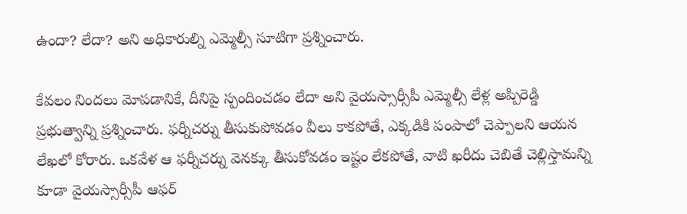ఉందా? లేదా? అని అధికారుల్ని ఎమ్మెల్సీ సూటిగా ప్రశ్నించారు.

కేవలం నిందలు మోపడానికే, దీనిపై స్పందించడం లేదా అని వైయస్సార్సీపీ ఎమ్మెల్సీ లేళ్ల అప్పిరెడ్డి ప్రభుత్వాన్ని ప్రశ్నించారు. ఫర్నీచర్ను తీసుకుపోవడం వీలు కాకపోతే, ఎక్కడికి పంపాలో చెప్పాలని ఆయన లేఖలో కోరారు. ఒకవేళ ఆ ఫర్నీచర్ను వెనక్కు తీసుకోవడం ఇష్టం లేకపోతే, వాటి ఖరీదు చెబితే చెల్లిస్తామన్ని కూడా వైయస్సార్సీపీ ఆఫర్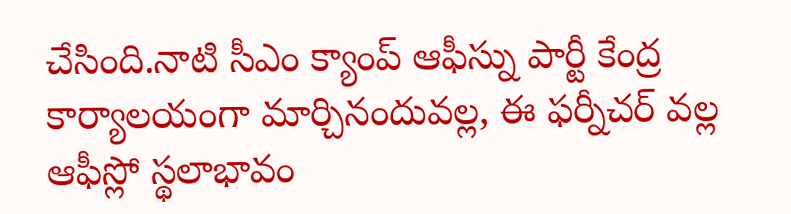చేసింది.నాటి సీఎం క్యాంప్ ఆఫీస్ను పార్టీ కేంద్ర కార్యాలయంగా మార్చినందువల్ల, ఈ ఫర్నీచర్ వల్ల ఆఫీస్లో స్థలాభావం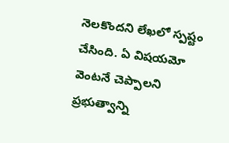నెలకొందని లేఖలో స్పష్టం చేసింది. ఏ విషయమో వెంటనే చెప్పాలని ప్రభుత్వాన్ని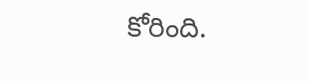కోరింది.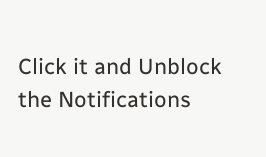Click it and Unblock the Notifications